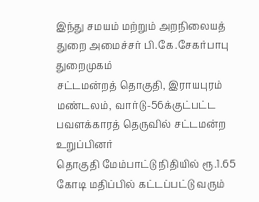இந்து சமயம் மற்றும் அறநிலையத் துறை அமைச்சர் பி.கே.சேகர்பாபு துறைமுகம்
சட்டமன்றத் தொகுதி, இராயபுரம் மண்டலம், வார்டு-56க்குட்பட்ட பவளக்காரத் தெருவில் சட்டமன்ற உறுப்பினர்
தொகுதி மேம்பாட்டு நிதியில் ரூ.1.65 கோடி மதிப்பில் கட்டப்பட்டு வரும்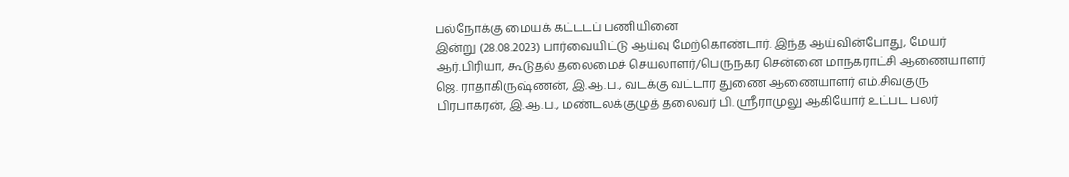பல்நோக்கு மையக் கட்டடப் பணியினை
இன்று (28.08.2023) பார்வையிட்டு ஆய்வு மேற்கொண்டார். இந்த ஆய்வின்போது, மேயர்
ஆர்.பிரியா, கூடுதல் தலைமைச் செயலாளர்/பெருநகர சென்னை மாநகராட்சி ஆணையாளர்
ஜெ. ராதாகிருஷ்ணன், இ.ஆ.ப., வடக்கு வட்டார துணை ஆணையாளர் எம்.சிவகுரு பிரபாகரன், இ.ஆ.ப., மண்டலக்குழுத் தலைவர் பி. ஸ்ரீராமுலு ஆகியோர் உட்பட பலர்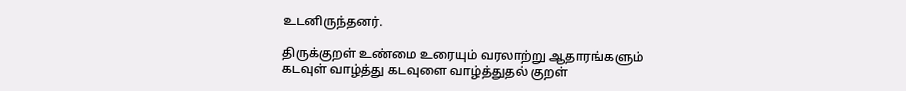உடனிருந்தனர்.

திருக்குறள் உண்மை உரையும் வரலாற்று ஆதாரங்களும்
கடவுள் வாழ்த்து கடவுளை வாழ்த்துதல் குறள்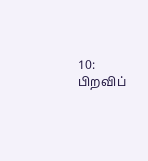10: பிறவிப்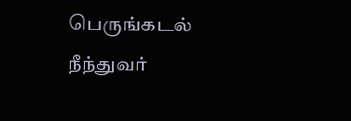பெருங்கடல் நீந்துவர்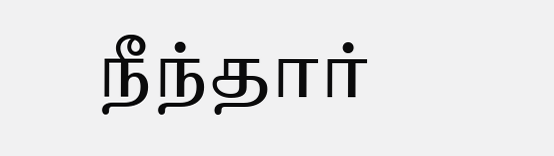நீந்தார்